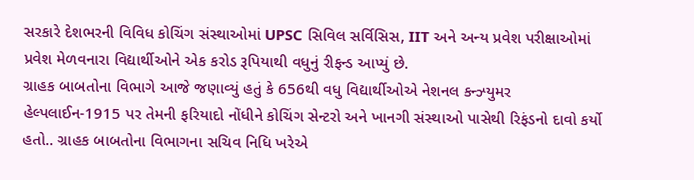સરકારે દેશભરની વિવિધ કોચિંગ સંસ્થાઓમાં UPSC સિવિલ સર્વિસિસ, IIT અને અન્ય પ્રવેશ પરીક્ષાઓમાં પ્રવેશ મેળવનારા વિદ્યાર્થીઓને એક કરોડ રૂપિયાથી વધુનું રીફન્ડ આપ્યું છે.
ગ્રાહક બાબતોના વિભાગે આજે જણાવ્યું હતું કે 656થી વધુ વિદ્યાર્થીઓએ નેશનલ કન્ઝ્યુમર હેલ્પલાઈન-1915 પર તેમની ફરિયાદો નોંધીને કોચિંગ સેન્ટરો અને ખાનગી સંસ્થાઓ પાસેથી રિફંડનો દાવો કર્યો હતો.. ગ્રાહક બાબતોના વિભાગના સચિવ નિધિ ખરેએ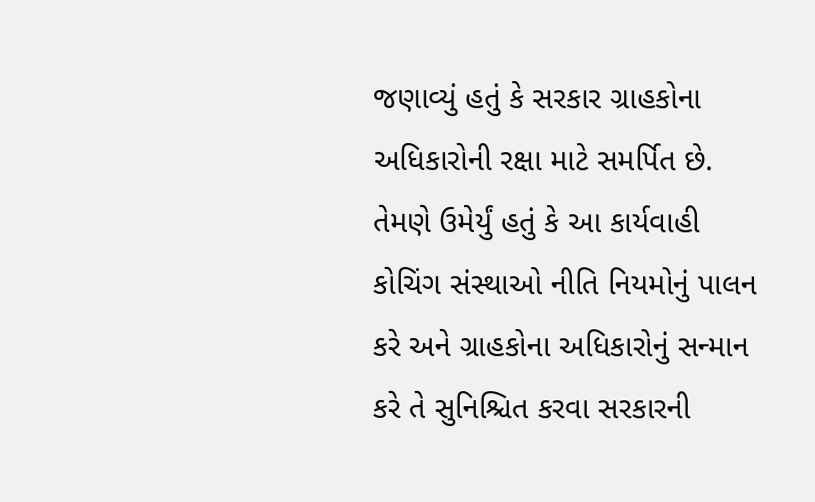જણાવ્યું હતું કે સરકાર ગ્રાહકોના અધિકારોની રક્ષા માટે સમર્પિત છે. તેમણે ઉમેર્યું હતું કે આ કાર્યવાહી કોચિંગ સંસ્થાઓ નીતિ નિયમોનું પાલન કરે અને ગ્રાહકોના અધિકારોનું સન્માન કરે તે સુનિશ્ચિત કરવા સરકારની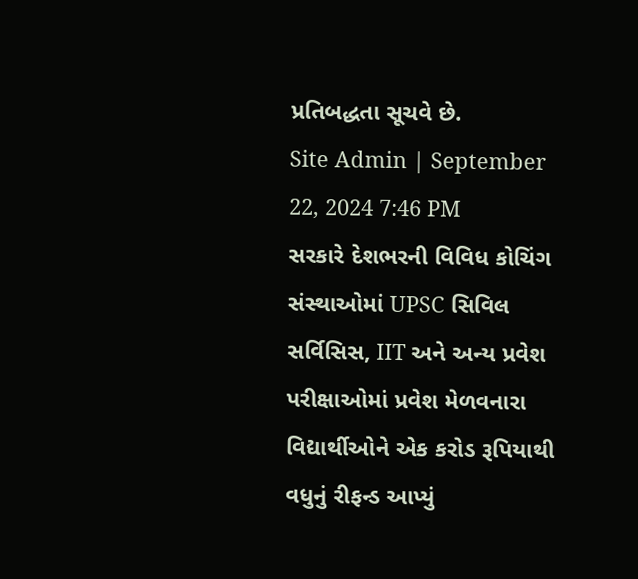પ્રતિબદ્ધતા સૂચવે છે.
Site Admin | September 22, 2024 7:46 PM
સરકારે દેશભરની વિવિધ કોચિંગ સંસ્થાઓમાં UPSC સિવિલ સર્વિસિસ, IIT અને અન્ય પ્રવેશ પરીક્ષાઓમાં પ્રવેશ મેળવનારા વિદ્યાર્થીઓને એક કરોડ રૂપિયાથી વધુનું રીફન્ડ આપ્યું